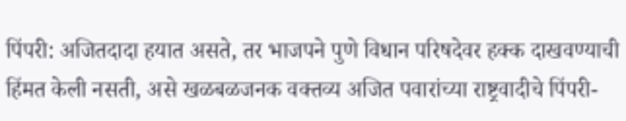पिंपरी: अजितदादा हयात असते, तर भाजपने पुणे विधान परिषदेवर हक्क दाखवण्याची हिंमत केली नसती, असे खळबळजनक वक्तव्य अजित पवारांच्या राष्ट्रवादीचे पिंपरी-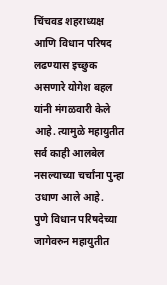चिंचवड शहराध्यक्ष आणि विधान परिषद लढण्यास इच्छुक असणारे योगेश बहल यांनी मंगळवारी केले आहे. त्यामुळे महायुतीत सर्व काही आलबेल नसल्याच्या चर्चांना पुन्हा उधाण आले आहे.
पुणे विधान परिषदेच्या जागेवरुन महायुतीत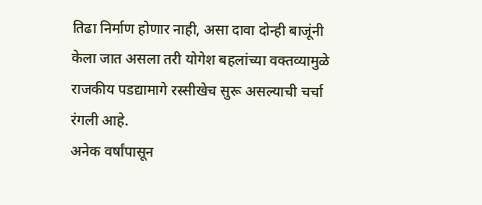तिढा निर्माण होणार नाही, असा दावा दोन्ही बाजूंनी केला जात असला तरी योगेश बहलांच्या वक्तव्यामुळे राजकीय पडद्यामागे रस्सीखेच सुरू असल्याची चर्चा रंगली आहे.
अनेक वर्षांपासून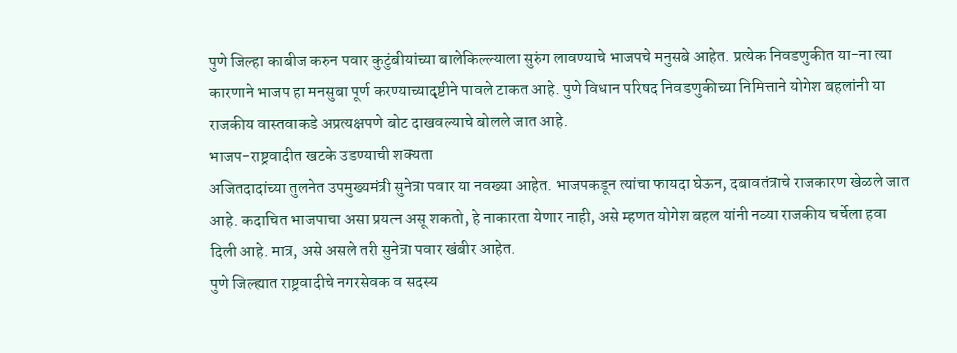पुणे जिल्हा काबीज करुन पवार कुटुंबीयांच्या बालेकिल्ल्याला सुरुंग लावण्याचे भाजपचे मनुसबे आहेत. प्रत्येक निवडणुकीत या-ना त्या कारणाने भाजप हा मनसुबा पूर्ण करण्याच्यादृष्टीने पावले टाकत आहे. पुणे विधान परिषद निवडणुकीच्या निमित्ताने योगेश बहलांनी या राजकीय वास्तवाकडे अप्रत्यक्षपणे बोट दाखवल्याचे बोलले जात आहे.
भाजप-राष्ट्रवादीत खटके उडण्याची शक्यता
अजितदादांच्या तुलनेत उपमुख्यमंत्री सुनेत्रा पवार या नवख्या आहेत. भाजपकडून त्यांचा फायदा घेऊन, दबावतंत्राचे राजकारण खेळले जात आहे. कदाचित भाजपाचा असा प्रयत्न असू शकतो, हे नाकारता येणार नाही, असे म्हणत योगेश बहल यांनी नव्या राजकीय चर्चेला हवा दिली आहे. मात्र, असे असले तरी सुनेत्रा पवार खंबीर आहेत.
पुणे जिल्ह्यात राष्ट्रवादीचे नगरसेवक व सदस्य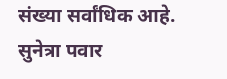संख्या सर्वांधिक आहे. सुनेत्रा पवार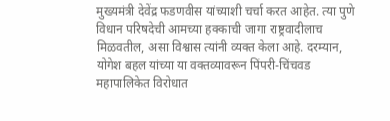मुख्यमंत्री देवेंद्र फडणवीस यांच्याशी चर्चा करत आहेत. त्या पुणे विधान परिषदेची आमच्या हक्काची जागा राष्ट्रवादीलाच मिळवतील, असा विश्वास त्यांनी व्यक्त केला आहे. दरम्यान, योगेश बहल यांच्या या वक्तव्यावरून पिंपरी-चिंचवड महापालिकेत विरोधात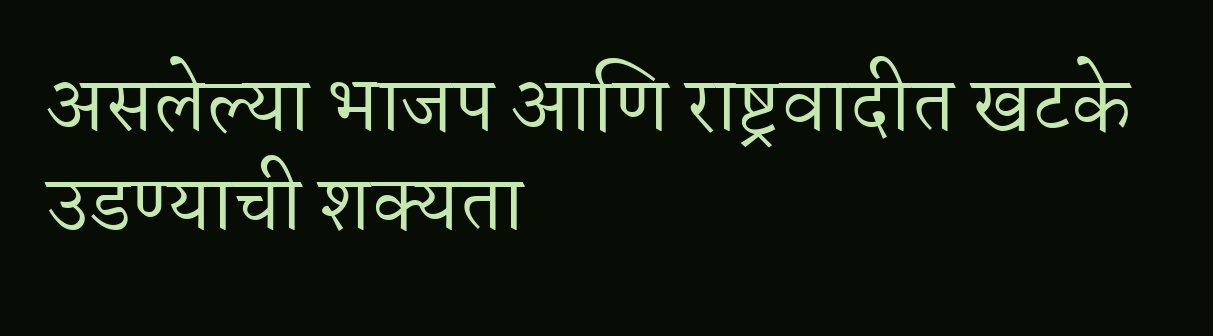असलेल्या भाजप आणि राष्ट्रवादीत खटके उडण्याची शक्यता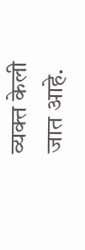व्यक्त केली जात आहे.